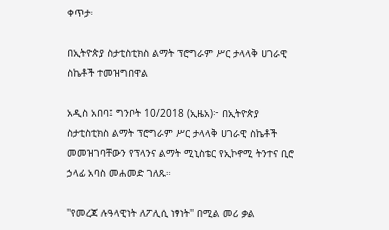ቀጥታ፡

በኢትዮጵያ ስታቲስቲክስ ልማት ፕሮግራም ሥር ታላላቅ ሀገራዊ ስኬቶች ተመዝግበዋል

አዲስ አበባ፤ ግንቦት 10/2018 (ኢዜአ)፦ በኢትዮጵያ ስታቲስቲክስ ልማት ፕሮግራም ሥር ታላላቅ ሀገራዊ ስኬቶች መመዝገባቸውን የፕላንና ልማት ሚኒስቴር የኢኮኖሚ ትንተና ቢሮ ኃላፊ አባስ መሐመድ ገለጹ።

''የመረጃ ሉዓላዊነት ለፖሊሲ ነፃነት'' በሚል መሪ ቃል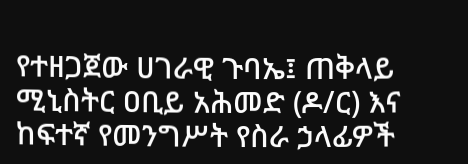የተዘጋጀው ሀገራዊ ጉባኤ፤ ጠቅላይ ሚኒስትር ዐቢይ አሕመድ (ዶ/ር) እና ከፍተኛ የመንግሥት የስራ ኃላፊዎች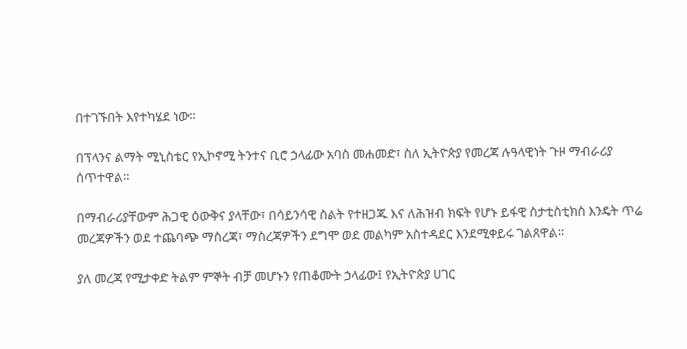በተገኙበት እየተካሄደ ነው።

በፕላንና ልማት ሚኒስቴር የኢኮኖሚ ትንተና ቢሮ ኃላፊው አባስ መሐመድ፣ ስለ ኢትዮጵያ የመረጃ ሉዓላዊነት ጉዞ ማብራሪያ ሰጥተዋል።

በማብራሪያቸውም ሕጋዊ ዕውቅና ያላቸው፣ በሳይንሳዊ ስልት የተዘጋጁ እና ለሕዝብ ክፍት የሆኑ ይፋዊ ስታቲስቲክስ እንዴት ጥሬ መረጃዎችን ወደ ተጨባጭ ማስረጃ፣ ማስረጃዎችን ደግሞ ወደ መልካም አስተዳደር እንደሚቀይሩ ገልጸዋል።

ያለ መረጃ የሚታቀድ ትልም ምኞት ብቻ መሆኑን የጠቆሙት ኃላፊው፤ የኢትዮጵያ ሀገር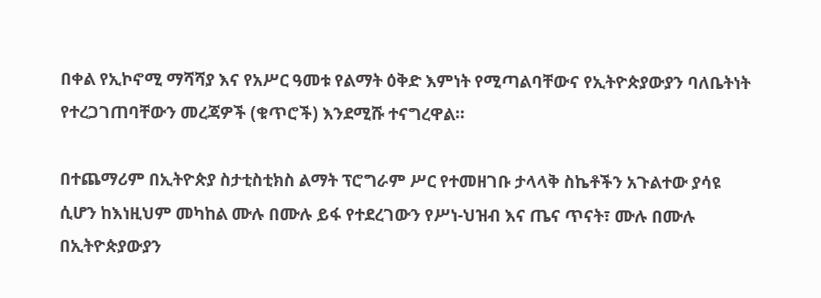በቀል የኢኮኖሚ ማሻሻያ እና የአሥር ዓመቱ የልማት ዕቅድ እምነት የሚጣልባቸውና የኢትዮጵያውያን ባለቤትነት የተረጋገጠባቸውን መረጃዎች (ቁጥሮች) እንደሚሹ ተናግረዋል።

በተጨማሪም በኢትዮጵያ ስታቲስቲክስ ልማት ፕሮግራም ሥር የተመዘገቡ ታላላቅ ስኬቶችን አጉልተው ያሳዩ ሲሆን ከእነዚህም መካከል ሙሉ በሙሉ ይፋ የተደረገውን የሥነ-ህዝብ እና ጤና ጥናት፣ ሙሉ በሙሉ በኢትዮጵያውያን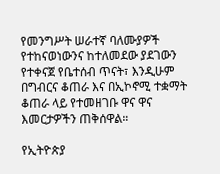የመንግሥት ሠራተኛ ባለሙያዎች የተከናወነውንና ከተለመደው ያደገውን የተቀናጀ የቤተሰብ ጥናት፣ እንዲሁም በግብርና ቆጠራ እና በኢኮኖሚ ተቋማት ቆጠራ ላይ የተመዘገቡ ዋና ዋና እመርታዎችን ጠቅሰዋል።

የኢትዮጵያ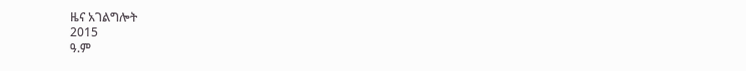ዜና አገልግሎት
2015
ዓ.ም